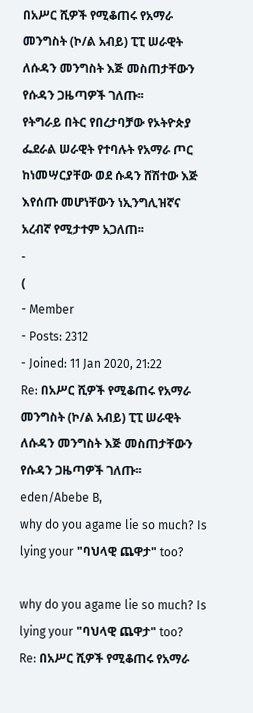በአሥር ሺዎች የሚቆጠሩ የአማራ መንግስት (ኮ/ል አብይ) ፒፒ ሠራዊት ለሱዳን መንግስት እጅ መስጠታቸውን የሱዳን ጋዜጣዎች ገለጡ፡፡
የትግራይ በትር የበረታባቻው የኦትዮጵያ ፌደራል ሠራዊት የተባሉት የአማራ ጦር ከነመሣርያቸው ወደ ሱዳን ሸሽተው እጅ እየሰጡ መሆነቸውን ነኢንግሊዝኛና አረብኛ የሚታተም አጋለጠ፡፡
-
(
- Member
- Posts: 2312
- Joined: 11 Jan 2020, 21:22
Re: በአሥር ሺዎች የሚቆጠሩ የአማራ መንግስት (ኮ/ል አብይ) ፒፒ ሠራዊት ለሱዳን መንግስት እጅ መስጠታቸውን የሱዳን ጋዜጣዎች ገለጡ፡፡
eden/Abebe B,
why do you agame lie so much? Is lying your "ባህላዊ ጨዋታ" too?

why do you agame lie so much? Is lying your "ባህላዊ ጨዋታ" too?
Re: በአሥር ሺዎች የሚቆጠሩ የአማራ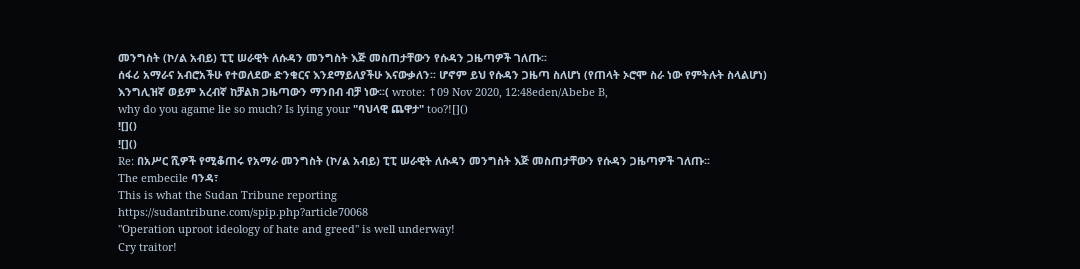መንግስት (ኮ/ል አብይ) ፒፒ ሠራዊት ለሱዳን መንግስት እጅ መስጠታቸውን የሱዳን ጋዜጣዎች ገለጡ፡፡
ሰፋሪ አማራና አብሮአችሁ የተወለደው ድንቁርና እንደማይለያችሁ እናውቃለን፡፡ ሆኖም ይህ የሱዳን ጋዜጣ ስለሆነ (የጠላት ኦሮሞ ስራ ነው የምትሉት ስላልሆነ) እንግሊዝኛ ወይም አረብኛ ከቻልክ ጋዜጣውን ማንበብ ብቻ ነው፡፡( wrote: ↑09 Nov 2020, 12:48eden/Abebe B,
why do you agame lie so much? Is lying your "ባህላዊ ጨዋታ" too?![]()
![]()
![]()
Re: በአሥር ሺዎች የሚቆጠሩ የአማራ መንግስት (ኮ/ል አብይ) ፒፒ ሠራዊት ለሱዳን መንግስት እጅ መስጠታቸውን የሱዳን ጋዜጣዎች ገለጡ፡፡
The embecile ባንዳ፣
This is what the Sudan Tribune reporting
https://sudantribune.com/spip.php?article70068
"Operation uproot ideology of hate and greed" is well underway!
Cry traitor!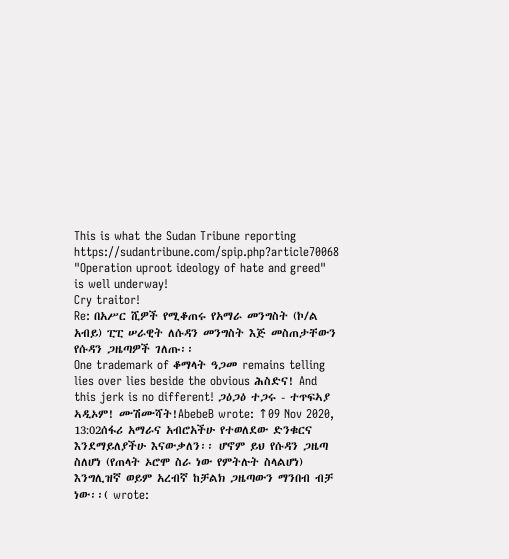This is what the Sudan Tribune reporting
https://sudantribune.com/spip.php?article70068
"Operation uproot ideology of hate and greed" is well underway!
Cry traitor!
Re: በአሥር ሺዎች የሚቆጠሩ የአማራ መንግስት (ኮ/ል አብይ) ፒፒ ሠራዊት ለሱዳን መንግስት እጅ መስጠታቸውን የሱዳን ጋዜጣዎች ገለጡ፡፡
One trademark of ቆማላት ዓጋመ remains telling lies over lies beside the obvious ሕስድና! And this jerk is no different! ጋዕጋዕ ተጋሩ - ተጥፍኣያ ኣዲኦም! ሙሽሙሻት!AbebeB wrote: ↑09 Nov 2020, 13:02ሰፋሪ አማራና አብሮአችሁ የተወለደው ድንቁርና እንደማይለያችሁ እናውቃለን፡፡ ሆኖም ይህ የሱዳን ጋዜጣ ስለሆነ (የጠላት ኦሮሞ ስራ ነው የምትሉት ስላልሆነ) እንግሊዝኛ ወይም አረብኛ ከቻልክ ጋዜጣውን ማንበብ ብቻ ነው፡፡( wrote: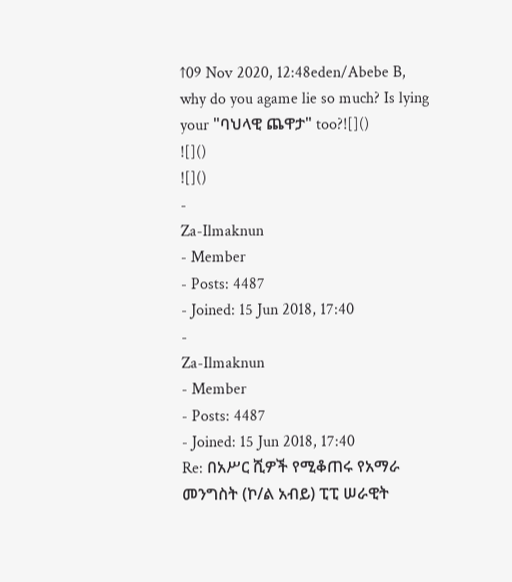↑09 Nov 2020, 12:48eden/Abebe B,
why do you agame lie so much? Is lying your "ባህላዊ ጨዋታ" too?![]()
![]()
![]()
-
Za-Ilmaknun
- Member
- Posts: 4487
- Joined: 15 Jun 2018, 17:40
-
Za-Ilmaknun
- Member
- Posts: 4487
- Joined: 15 Jun 2018, 17:40
Re: በአሥር ሺዎች የሚቆጠሩ የአማራ መንግስት (ኮ/ል አብይ) ፒፒ ሠራዊት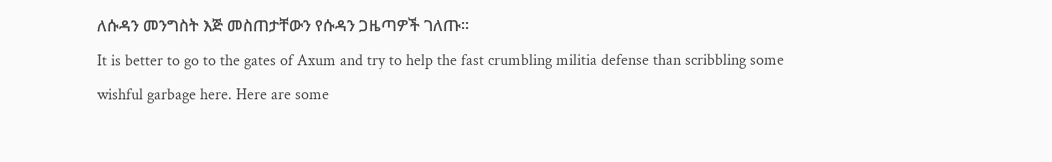ለሱዳን መንግስት እጅ መስጠታቸውን የሱዳን ጋዜጣዎች ገለጡ፡፡
It is better to go to the gates of Axum and try to help the fast crumbling militia defense than scribbling some wishful garbage here. Here are some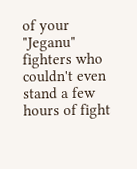of your "Jeganu" fighters who couldn't even stand a few hours of fight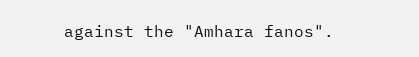against the "Amhara fanos".